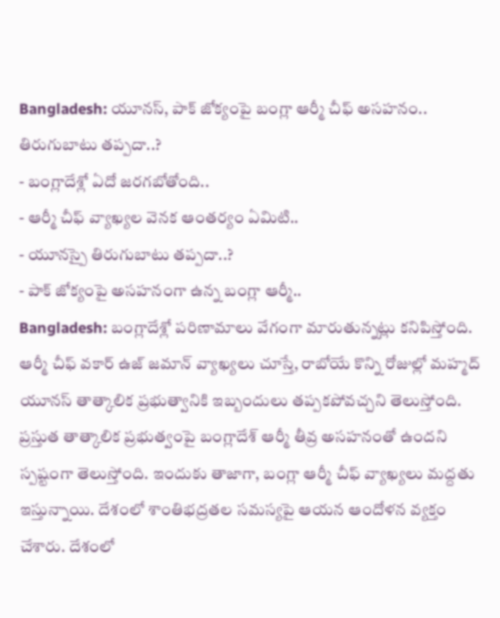Bangladesh: యూనస్, పాక్ జోక్యంపై బంగ్లా ఆర్మీ చీఫ్ అసహనం.. తిరుగుబాటు తప్పదా..?
- బంగ్లాదేశ్లో ఏదో జరగబోతోంది..
- ఆర్మీ చీఫ్ వ్యాఖ్యల వెనక ఆంతర్యం ఏమిటి..
- యూనస్పై తిరుగుబాటు తప్పదా..?
- పాక్ జోక్యంపై అసహనంగా ఉన్న బంగ్లా ఆర్మీ..
Bangladesh: బంగ్లాదేశ్లో పరిణామాలు వేగంగా మారుతున్నట్లు కనిపిస్తోంది. ఆర్మీ చీఫ్ వకార్ ఉజ్ జమాన్ వ్యాఖ్యలు చూస్తే, రాబోయే కొన్ని రోజుల్లో మహ్మద్ యూనస్ తాత్కాలిక ప్రభుత్వానికి ఇబ్బందులు తప్పకపోవచ్చని తెలుస్తోంది. ప్రస్తుత తాత్కాలిక ప్రభుత్వంపై బంగ్లాదేశ్ ఆర్మీ తీవ్ర అసహనంతో ఉందని స్పష్టంగా తెలుస్తోంది. ఇందుకు తాజాగా, బంగ్లా ఆర్మీ చీఫ్ వ్యాఖ్యలు మద్దతు ఇస్తున్నాయి. దేశంలో శాంతిభద్రతల సమస్యపై ఆయన ఆందోళన వ్యక్తం చేశారు. దేశంలో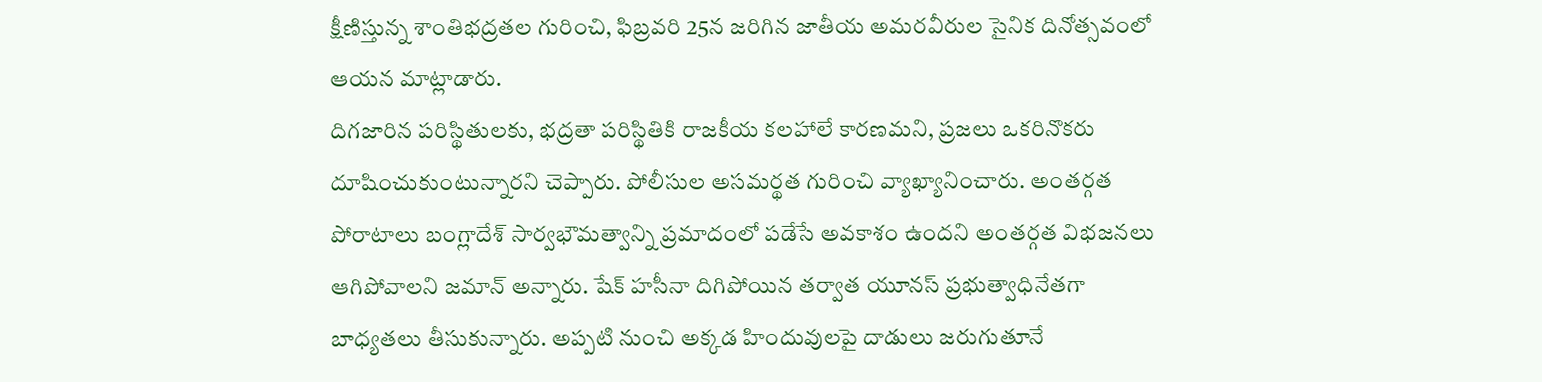క్షీణిస్తున్న శాంతిభద్రతల గురించి, ఫిబ్రవరి 25న జరిగిన జాతీయ అమరవీరుల సైనిక దినోత్సవంలో ఆయన మాట్లాడారు.
దిగజారిన పరిస్థితులకు, భద్రతా పరిస్థితికి రాజకీయ కలహాలే కారణమని, ప్రజలు ఒకరినొకరు దూషించుకుంటున్నారని చెప్పారు. పోలీసుల అసమర్థత గురించి వ్యాఖ్యానించారు. అంతర్గత పోరాటాలు బంగ్లాదేశ్ సార్వభౌమత్వాన్ని ప్రమాదంలో పడేసే అవకాశం ఉందని అంతర్గత విభజనలు ఆగిపోవాలని జమాన్ అన్నారు. షేక్ హసీనా దిగిపోయిన తర్వాత యూనస్ ప్రభుత్వాధినేతగా బాధ్యతలు తీసుకున్నారు. అప్పటి నుంచి అక్కడ హిందువులపై దాడులు జరుగుతూనే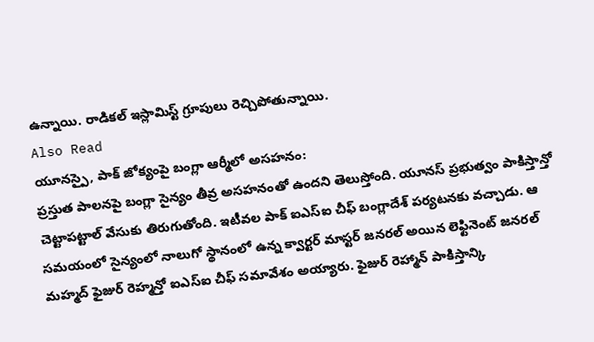ఉన్నాయి. రాడికల్ ఇస్లామిస్ట్ గ్రూపులు రెచ్చిపోతున్నాయి.
Also Read
యూనస్పై, పాక్ జోక్యంపై బంగ్లా ఆర్మీలో అసహనం:
ప్రస్తుత పాలనపై బంగ్లా సైన్యం తీవ్ర అసహనంతో ఉందని తెలుస్తోంది. యూనస్ ప్రభుత్వం పాకిస్తాన్తో చెట్టాపట్టాల్ వేసుకు తిరుగుతోంది. ఇటీవల పాక్ ఐఎస్ఐ చీఫ్ బంగ్లాదేశ్ పర్యటనకు వచ్చాడు. ఆ సమయంలో సైన్యంలో నాలుగో స్థానంలో ఉన్న క్వార్టర్ మాస్టర్ జనరల్ అయిన లెఫ్టినెంట్ జనరల్ మహ్మద్ ఫైజుర్ రెహ్మన్తో ఐఎస్ఐ చీఫ్ సమావేశం అయ్యారు. ఫైజుర్ రెహ్మాన్ పాకిస్తాన్కి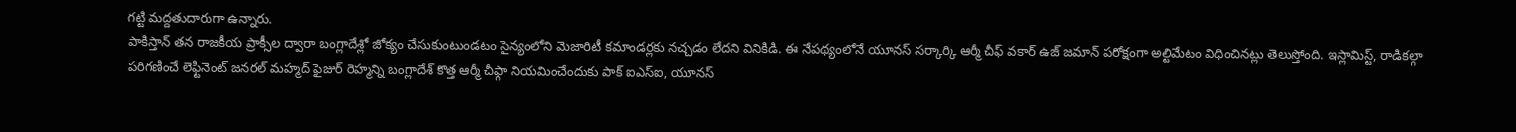గట్టి మద్దతుదారుగా ఉన్నారు.
పాకిస్తాన్ తన రాజకీయ ప్రాక్సీల ద్వారా బంగ్లాదేశ్లో జోక్యం చేసుకుంటుండటం సైన్యంలోని మెజారిటీ కమాండర్లకు నచ్చడం లేదని వినికిడి. ఈ నేపథ్యంలోనే యూనస్ సర్కార్కి ఆర్మీ చీఫ్ వకార్ ఉజ్ జమాన్ పరోక్షంగా అల్టిమేటం విధించినట్లు తెలుస్తోంది. ఇస్లామిస్ట్, రాడికల్గా పరిగణించే లెఫ్టినెంట్ జనరల్ మహ్మద్ ఫైజుర్ రెహ్మన్ని బంగ్లాదేశ్ కొత్త ఆర్మీ చీఫ్గా నియమించేందుకు పాక్ ఐఎస్ఐ, యూనస్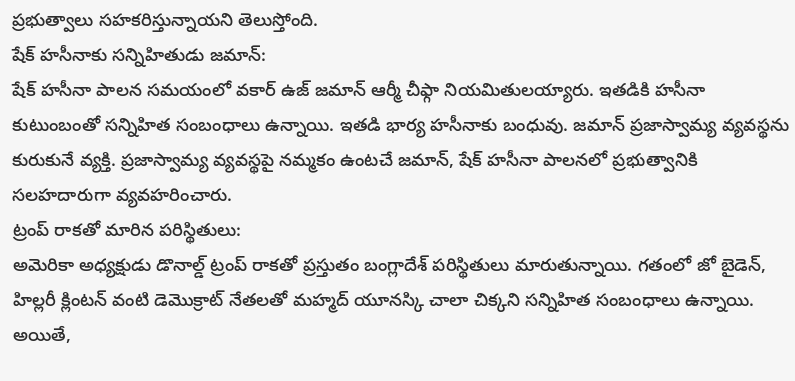ప్రభుత్వాలు సహకరిస్తున్నాయని తెలుస్తోంది.
షేక్ హసీనాకు సన్నిహితుడు జమాన్:
షేక్ హసీనా పాలన సమయంలో వకార్ ఉజ్ జమాన్ ఆర్మీ చీఫ్గా నియమితులయ్యారు. ఇతడికి హసీనా కుటుంబంతో సన్నిహిత సంబంధాలు ఉన్నాయి. ఇతడి భార్య హసీనాకు బంధువు. జమాన్ ప్రజాస్వామ్య వ్యవస్థను కురుకునే వ్యక్తి. ప్రజాస్వామ్య వ్యవస్థపై నమ్మకం ఉంటచే జమాన్, షేక్ హసీనా పాలనలో ప్రభుత్వానికి సలహదారుగా వ్యవహరించారు.
ట్రంప్ రాకతో మారిన పరిస్థితులు:
అమెరికా అధ్యక్షుడు డొనాల్డ్ ట్రంప్ రాకతో ప్రస్తుతం బంగ్లాదేశ్ పరిస్థితులు మారుతున్నాయి. గతంలో జో బైడెన్, హిల్లరీ క్లింటన్ వంటి డెమొక్రాట్ నేతలతో మహ్మద్ యూనస్కి చాలా చిక్కని సన్నిహిత సంబంధాలు ఉన్నాయి. అయితే,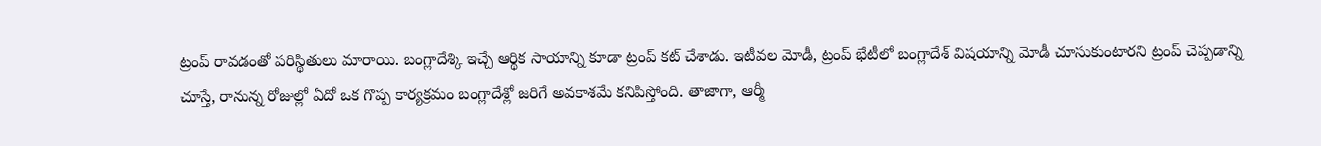ట్రంప్ రావడంతో పరిస్థితులు మారాయి. బంగ్లాదేశ్కి ఇచ్చే ఆర్థిక సాయాన్ని కూడా ట్రంప్ కట్ చేశాడు. ఇటీవల మోడీ, ట్రంప్ భేటీలో బంగ్లాదేశ్ విషయాన్ని మోడీ చూసుకుంటారని ట్రంప్ చెప్పడాన్ని చూస్తే, రానున్న రోజుల్లో ఏదో ఒక గొప్ప కార్యక్రమం బంగ్లాదేశ్లో జరిగే అవకాశమే కనిపిస్తోంది. తాజాగా, ఆర్మీ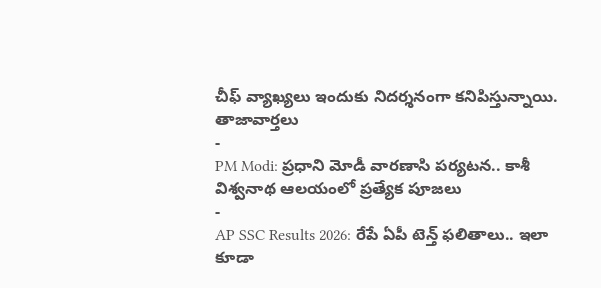చీఫ్ వ్యాఖ్యలు ఇందుకు నిదర్శనంగా కనిపిస్తున్నాయి.
తాజావార్తలు
-
PM Modi: ప్రధాని మోడీ వారణాసి పర్యటన.. కాశీ విశ్వనాథ ఆలయంలో ప్రత్యేక పూజలు
-
AP SSC Results 2026: రేపే ఏపీ టెన్త్ ఫలితాలు.. ఇలా కూడా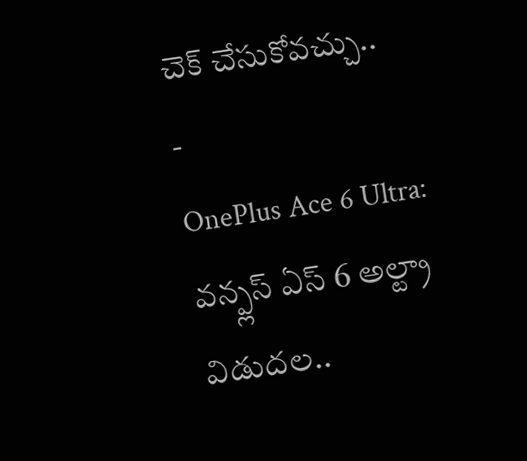చెక్ చేసుకోవచ్చు..
-
OnePlus Ace 6 Ultra: వన్ప్లస్ ఏస్ 6 అల్ట్రా విడుదల..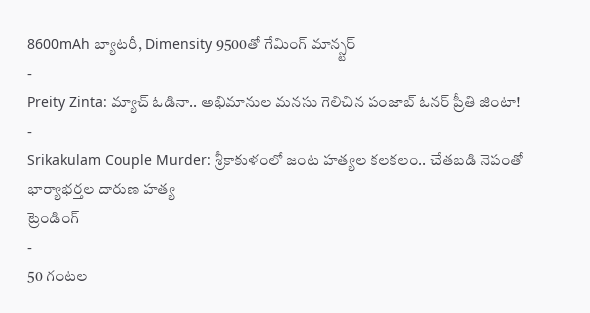8600mAh బ్యాటరీ, Dimensity 9500తో గేమింగ్ మాన్స్టర్
-
Preity Zinta: మ్యాచ్ ఓడినా.. అభిమానుల మనసు గెలిచిన పంజాబ్ ఓనర్ ప్రీతి జింటా!
-
Srikakulam Couple Murder: శ్రీకాకుళంలో జంట హత్యల కలకలం.. చేతబడి నెపంతో భార్యాభర్తల దారుణ హత్య
ట్రెండింగ్
-
50 గంటల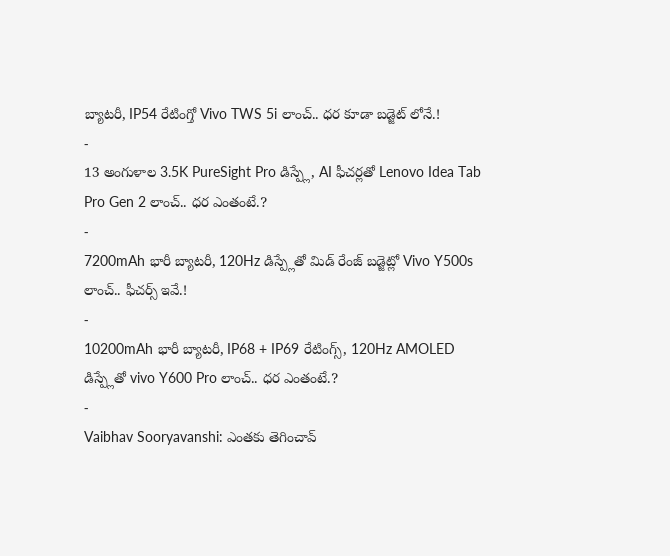బ్యాటరీ, IP54 రేటింగ్తో Vivo TWS 5i లాంచ్.. ధర కూడా బడ్జెట్ లోనే.!
-
13 అంగుళాల 3.5K PureSight Pro డిస్ప్లే, AI ఫీచర్లతో Lenovo Idea Tab Pro Gen 2 లాంచ్.. ధర ఎంతంటే.?
-
7200mAh భారీ బ్యాటరీ, 120Hz డిస్ప్లేతో మిడ్ రేంజ్ బడ్జెట్లో Vivo Y500s లాంచ్.. ఫీచర్స్ ఇవే.!
-
10200mAh భారీ బ్యాటరీ, IP68 + IP69 రేటింగ్స్, 120Hz AMOLED డిస్ప్లేతో vivo Y600 Pro లాంచ్.. ధర ఎంతంటే.?
-
Vaibhav Sooryavanshi: ఎంతకు తెగించావ్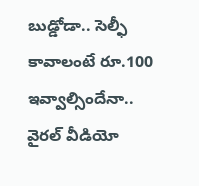బుడ్డోడా.. సెల్ఫీ కావాలంటే రూ.100 ఇవ్వాల్సిందేనా.. వైరల్ వీడియో